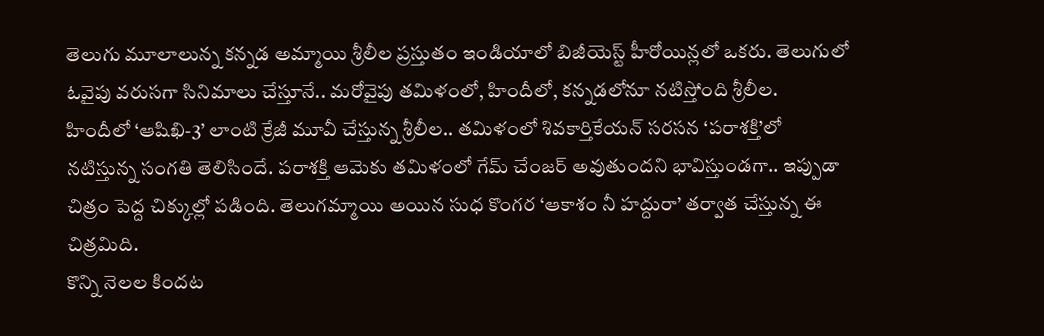తెలుగు మూలాలున్న కన్నడ అమ్మాయి శ్రీలీల ప్రస్తుతం ఇండియాలో బిజీయెస్ట్ హీరోయిన్లలో ఒకరు. తెలుగులో ఓవైపు వరుసగా సినిమాలు చేస్తూనే.. మరోవైపు తమిళంలో, హిందీలో, కన్నడలోనూ నటిస్తోంది శ్రీలీల.
హిందీలో ‘ఆషిఖి-3’ లాంటి క్రేజీ మూవీ చేస్తున్న శ్రీలీల.. తమిళంలో శివకార్తికేయన్ సరసన ‘పరాశక్తి’లో నటిస్తున్న సంగతి తెలిసిందే. పరాశక్తి ఆమెకు తమిళంలో గేమ్ చేంజర్ అవుతుందని భావిస్తుండగా.. ఇప్పుడా చిత్రం పెద్ద చిక్కుల్లో పడింది. తెలుగమ్మాయి అయిన సుధ కొంగర ‘ఆకాశం నీ హద్దురా’ తర్వాత చేస్తున్న ఈ చిత్రమిది.
కొన్ని నెలల కిందట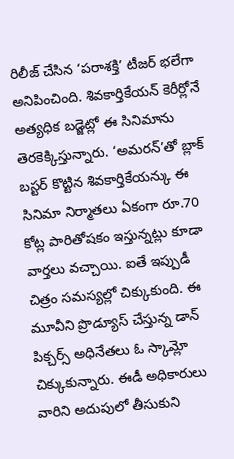రిలీజ్ చేసిన ‘పరాశక్తి’ టీజర్ భలేగా అనిపించింది. శివకార్తికేయన్ కెరీర్లోనే అత్యధిక బడ్జెట్లో ఈ సినిమాను తెరకెక్కిస్తున్నారు. ‘అమరన్’తో బ్లాక్ బస్టర్ కొట్టిన శివకార్తికేయన్కు ఈ సినిమా నిర్మాతలు ఏకంగా రూ.70 కోట్ల పారితోషకం ఇస్తున్నట్లు కూడా వార్తలు వచ్చాయి. ఐతే ఇప్పుడీ చిత్రం సమస్యల్లో చిక్కుకుంది. ఈ మూవీని ప్రొడ్యూస్ చేస్తున్న డాన్ పిక్చర్స్ అధినేతలు ఓ స్కామ్లో చిక్కుకున్నారు. ఈడీ అధికారులు వారిని అదుపులో తీసుకుని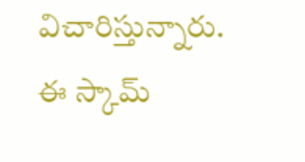విచారిస్తున్నారు. ఈ స్కామ్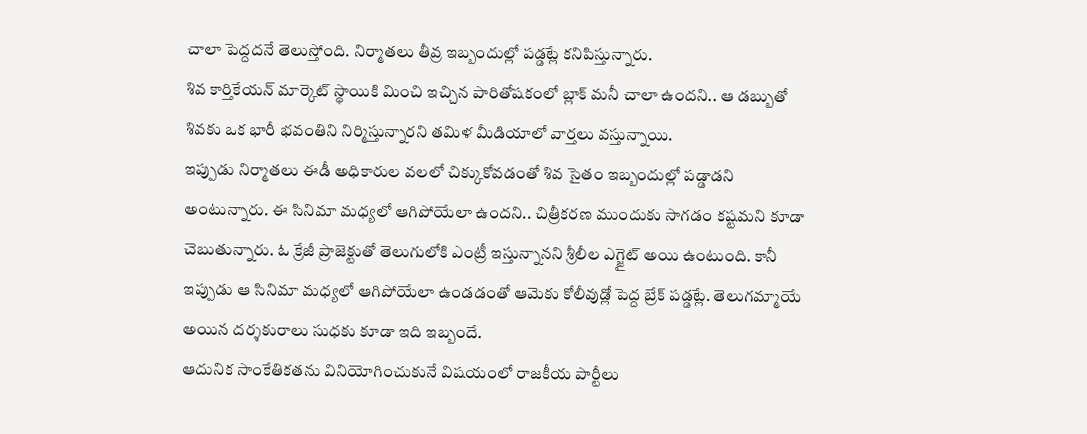చాలా పెద్దదనే తెలుస్తోంది. నిర్మాతలు తీవ్ర ఇబ్బందుల్లో పడ్డట్లే కనిపిస్తున్నారు.
శివ కార్తికేయన్ మార్కెట్ స్థాయికి మించి ఇచ్చిన పారితోషకంలో బ్లాక్ మనీ చాలా ఉందని.. ఆ డబ్బుతో శివకు ఒక భారీ భవంతిని నిర్మిస్తున్నారని తమిళ మీడియాలో వార్తలు వస్తున్నాయి.
ఇప్పుడు నిర్మాతలు ఈడీ అధికారుల వలలో చిక్కుకోవడంతో శివ సైతం ఇబ్బందుల్లో పడ్డాడని అంటున్నారు. ఈ సినిమా మధ్యలో ఆగిపోయేలా ఉందని.. చిత్రీకరణ ముందుకు సాగడం కష్టమని కూడా చెబుతున్నారు. ఓ క్రేజీ ప్రాజెక్టుతో తెలుగులోకి ఎంట్రీ ఇస్తున్నానని శ్రీలీల ఎగ్జైట్ అయి ఉంటుంది. కానీ ఇప్పుడు ఆ సినిమా మధ్యలో ఆగిపోయేలా ఉండడంతో ఆమెకు కోలీవుడ్లో పెద్ద బ్రేక్ పడ్డట్లే. తెలుగమ్మాయే అయిన దర్శకురాలు సుధకు కూడా ఇది ఇబ్బందే.
ఆదునిక సాంకేతికతను వినియోగించుకునే విషయంలో రాజకీయ పార్టీలు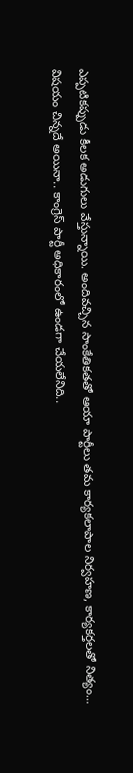ఎప్పటికప్పుడు కీలక అడుగులు వేస్తున్నాయి. అందివచ్చిన సాంకేతికతతో ఆయా పార్టీలు తమ కార్యకలాపాల నిర్వహణ, కార్యకర్తలతో నిత్యం…
విషయం చిన్నదే అయినా.. కాంగ్రెస్ పార్టీ అధికారంలో ఉండగా చేయలేనిది..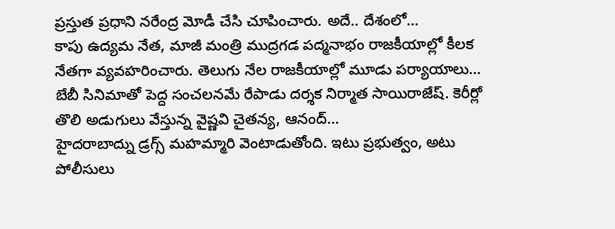ప్రస్తుత ప్రధాని నరేంద్ర మోడీ చేసి చూపించారు. అదే.. దేశంలో…
కాపు ఉద్యమ నేత, మాజీ మంత్రి ముద్రగడ పద్మనాభం రాజకీయాల్లో కీలక నేతగా వ్యవహరించారు. తెలుగు నేల రాజకీయాల్లో మూడు పర్యాయాలు…
బేబీ సినిమాతో పెద్ద సంచలనమే రేపాడు దర్శక నిర్మాత సాయిరాజేష్. కెరీర్లో తొలి అడుగులు వేస్తున్న వైష్ణవి చైతన్య, ఆనంద్…
హైదరాబాద్ను డ్రగ్స్ మహమ్మారి వెంటాడుతోంది. ఇటు ప్రభుత్వం, అటు పోలీసులు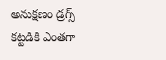అనుక్షణం డ్రగ్స్ కట్టడికి ఎంతగా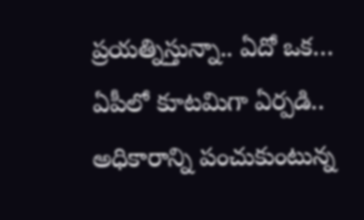ప్రయత్నిస్తున్నా.. ఏదో ఒక…
ఏపీలో కూటమిగా ఏర్పడి.. అధికారాన్ని పంచుకుంటున్న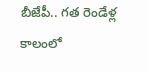బీజేపీ.. గత రెండేళ్ల కాలంలో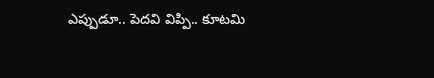ఎప్పుడూ.. పెదవి విప్పి.. కూటమి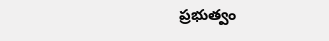ప్రభుత్వం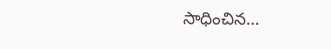సాధించిన…